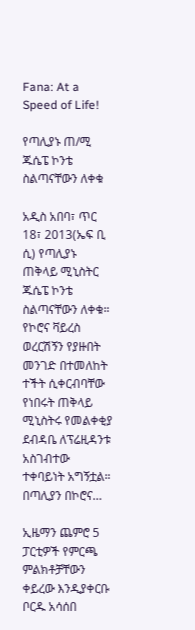Fana: At a Speed of Life!

የጣሊያኑ ጠ/ሚ ጁሴፔ ኮንቴ ስልጣናቸውን ለቀቁ

አዲስ አበባ፣ ጥር 18፣ 2013(ኤፍ ቢ ሲ) የጣሊያኑ ጠቅላይ ሚኒስትር ጁሴፔ ኮንቴ  ስልጣናቸውን ለቀቁ። የኮሮና ቫይረስ ወረርሽኝን የያዙበት መንገድ በተመለከት ተችት ሲቀርብባቸው የነበሩት ጠቅላይ ሚኒስትሩ የመልቀቂያ ደብዳቤ ለፕሬዚዳንቱ አስገብተው ተቀባይነት አግኝቷል። በጣሊያን በኮሮና…

ኢዜማን ጨምሮ 5 ፓርቲዎች የምርጫ ምልክቶቻቸውን ቀይረው እንዲያቀርቡ ቦርዱ አሳሰበ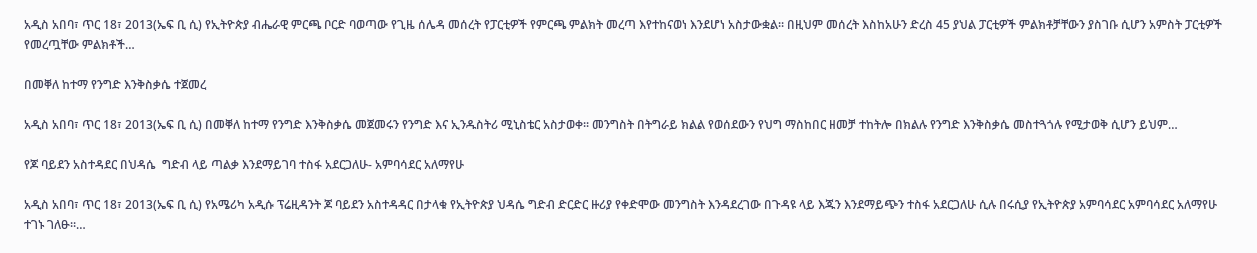አዲስ አበባ፣ ጥር 18፣ 2013(ኤፍ ቢ ሲ) የኢትዮጵያ ብሔራዊ ምርጫ ቦርድ ባወጣው የጊዜ ሰሌዳ መሰረት የፓርቲዎች የምርጫ ምልክት መረጣ እየተከናወነ እንደሆነ አስታውቋል። በዚህም መሰረት እስከአሁን ድረስ 45 ያህል ፓርቲዎች ምልክቶቻቸውን ያስገቡ ሲሆን አምስት ፓርቲዎች የመረጧቸው ምልክቶች…

በመቐለ ከተማ የንግድ እንቅስቃሴ ተጀመረ

አዲስ አበባ፣ ጥር 18፣ 2013(ኤፍ ቢ ሲ) በመቐለ ከተማ የንግድ እንቅስቃሴ መጀመሩን የንግድ እና ኢንዱስትሪ ሚኒስቴር አስታወቀ፡፡ መንግስት በትግራይ ክልል የወሰደውን የህግ ማስከበር ዘመቻ ተከትሎ በክልሉ የንግድ እንቅስቃሴ መስተጓጎሉ የሚታወቅ ሲሆን ይህም…

የጆ ባይደን አስተዳደር በህዳሴ  ግድብ ላይ ጣልቃ እንደማይገባ ተስፋ አደርጋለሁ- አምባሳደር አለማየሁ

አዲስ አበባ፣ ጥር 18፣ 2013(ኤፍ ቢ ሲ) የአሜሪካ አዲሱ ፕሬዚዳንት ጆ ባይደን አስተዳዳር በታላቁ የኢትዮጵያ ህዳሴ ግድብ ድርድር ዙሪያ የቀድሞው መንግስት እንዳደረገው በጉዳዩ ላይ እጁን እንደማይጭን ተስፋ አደርጋለሁ ሲሉ በሩሲያ የኢትዮጵያ አምባሳደር አምባሳደር አለማየሁ ተገኑ ገለፁ።…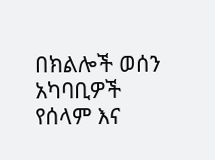በክልሎች ወሰን አካባቢዎች የሰላም እና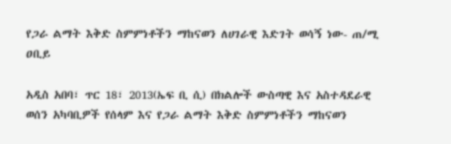የጋራ ልማት እቅድ ስምምነቶችን ማከናወን ለሀገራዊ እድገት ወሳኝ ነው- ጠ/ሚ ዐቢይ

አዲስ አበባ፣ ጥር 18፣ 2013(ኤፍ ቢ ሲ) በክልሎች ውስጣዊ እና አስተዳደራዊ ወሰን አካባቢዎች የሰላም እና የጋራ ልማት እቅድ ስምምነቶችን ማከናወን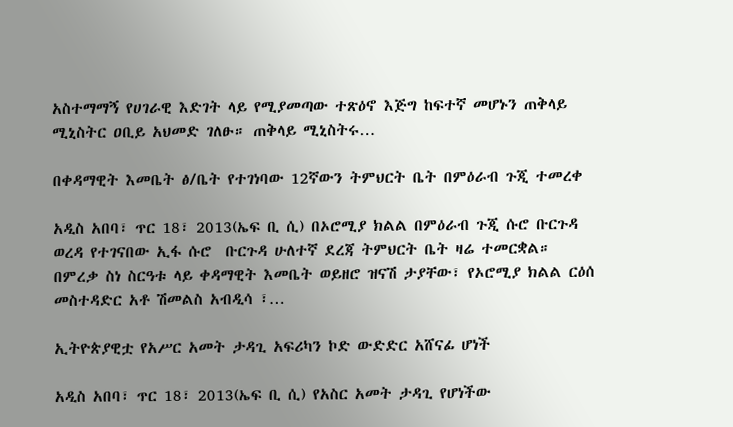አስተማማኝ የሀገራዊ እድገት ላይ የሚያመጣው ተጽዕኖ እጅግ ከፍተኛ መሆኑን ጠቅላይ ሚኒስትር ዐቢይ አህመድ ገለፁ። ጠቅላይ ሚኒስትሩ…

በቀዳማዊት እመቤት ፅ/ቤት የተገነባው 12ኛውን ትምህርት ቤት በምዕራብ ጉጂ ተመረቀ

አዲስ አበባ፣ ጥር 18፣ 2013(ኤፍ ቢ ሲ) በኦሮሚያ ክልል በምዕራብ ጉጂ ሱሮ ቡርጉዳ ወረዳ የተገናበው ኢፋ ሱሮ  ቡርጉዳ ሁለተኛ ደረጃ ትምህርት ቤት ዛሬ ተመርቋል። በምረቃ ስነ ስርዓቱ ላይ ቀዳማዊት እመቤት ወይዘሮ ዝናሽ ታያቸው፣ የኦሮሚያ ክልል ርዕሰ መስተዳድር አቶ ሽመልስ አብዲሳ ፣…

ኢትዮጵያዊቷ የአሥር አመት ታዳጊ አፍሪካን ኮድ ውድድር አሸናፊ ሆነች

አዲስ አበባ፣ ጥር 18፣ 2013(ኤፍ ቢ ሲ) የአስር አመት ታዳጊ የሆነችው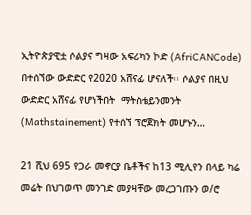ኢትዮጵያዊቷ ሶልያና ግዛው አፍሪካን ኮድ (AfriCANCode) በተሰኘው ውድድር የ2020 አሸናፊ ሆናለች፡፡ ሶልያና በዚህ ውድድር አሸናፊ የሆነችበት  ማትስቴይንመንት (Mathstainement) የተሰኘ ፕሮጀክት መሆኑን…

21 ሺህ 695 የጋራ መኖርያ ቤቶችና ከ13 ሚሊየን በላይ ካሬ መሬት በህገወጥ መንገድ መያዛቸው መረጋገጡን ወ/ሮ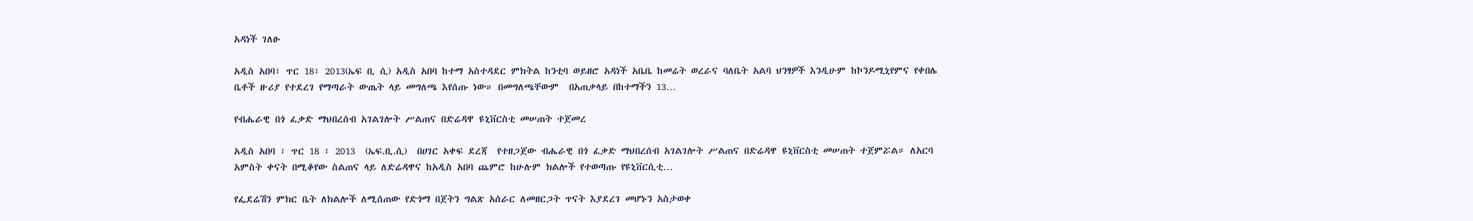አዳነች ገለፁ

አዲስ አበባ፣ ጥር 18፣ 2013(ኤፍ ቢ ሲ) አዲስ አበባ ከተማ አስተዳደር ምክትል ከንቲባ ወይዘሮ አዳነች አቤቤ ከመሬት ወረራና ባለቤት አልባ ህንፃዎች እንዲሁም ከኮንዶሚኒየምና የቀበሌ ቤቶች ዙሪያ የተደረገ የማጣራት ውጤት ላይ መግለጫ እየሰጡ ነው። በመግለጫቸውም  በአጠቃላይ በከተማችን 13…

የብሔራዊ በጎ ፈቃድ ማህበረሰብ አገልገሎት ሥልጠና በድሬዳዋ ዩኒቨርስቲ መሠጠት ተጀመረ

አዲስ አበባ ፣ ጥር 18 ፣ 2013  (ኤፍ.ቢ.ሲ)  በሀገር አቀፍ ደረጃ  የተዘጋጀው ብሔራዊ በጎ ፈቃድ ማህበረሰብ አገልገሎት ሥልጠና በድሬዳዋ ዩኒቨርስቲ መሠጠት ተጀምሯል። ለአርባ አምስት ቀናት በሚቆየው ስልጠና ላይ ለድሬዳዋና ከአዲስ አበባ ጨምሮ ከሁሉም ክልሎች የተወጣጡ የዩኒቨርሲቲ…

የፌደሬሽን ምክር ቤት ለክልሎች ለሚሰጠው የድጎማ በጀትን ግልጽ አሰራር ለመዘርጋት ጥናት እያደረገ መሆኑን አስታወቀ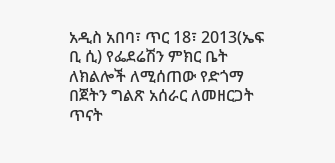አዲስ አበባ፣ ጥር 18፣ 2013(ኤፍ ቢ ሲ) የፌደሬሽን ምክር ቤት ለክልሎች ለሚሰጠው የድጎማ በጀትን ግልጽ አሰራር ለመዘርጋት ጥናት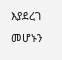እያደረገ መሆኑን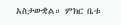አስታውቋል። ምክር ቤቱ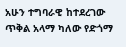አሁን ተግባራዊ ከተደረገው ጥቅል አላማ ካለው የድጎማ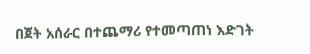በጀት አሰራር በተጨማሪ የተመጣጠነ እድገት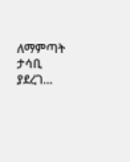ለማምጣት ታሳቢ ያደረገ…